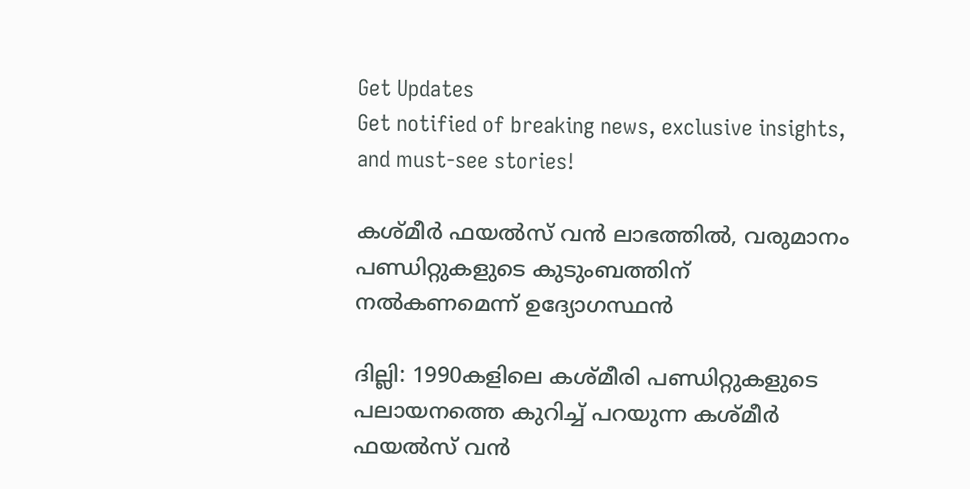Get Updates
Get notified of breaking news, exclusive insights, and must-see stories!

കശ്മീര്‍ ഫയല്‍സ് വന്‍ ലാഭത്തില്‍, വരുമാനം പണ്ഡിറ്റുകളുടെ കുടുംബത്തിന് നല്‍കണമെന്ന് ഉദ്യോഗസ്ഥന്‍

ദില്ലി: 1990കളിലെ കശ്മീരി പണ്ഡിറ്റുകളുടെ പലായനത്തെ കുറിച്ച് പറയുന്ന കശ്മീര്‍ ഫയല്‍സ് വന്‍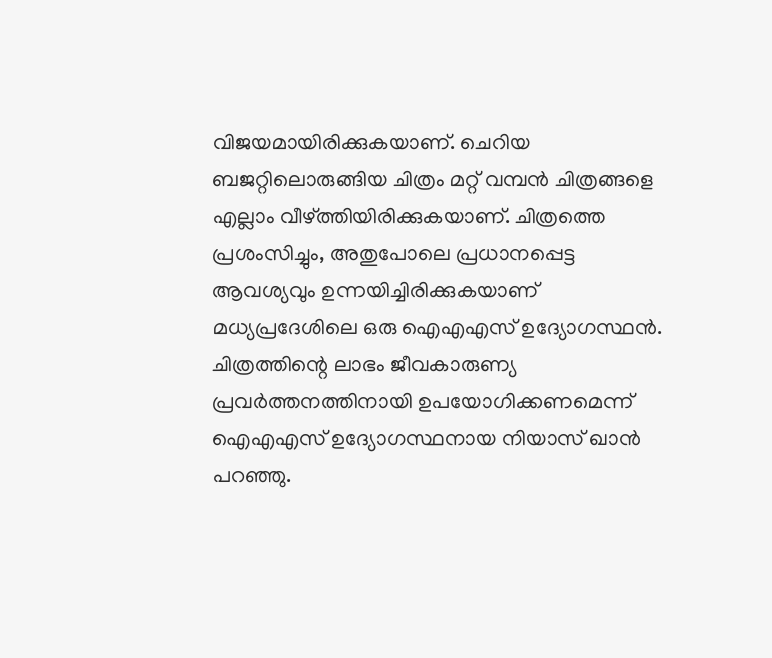വിജയമായിരിക്കുകയാണ്. ചെറിയ ബജറ്റിലൊരുങ്ങിയ ചിത്രം മറ്റ് വമ്പന്‍ ചിത്രങ്ങളെ എല്ലാം വീഴ്ത്തിയിരിക്കുകയാണ്. ചിത്രത്തെ പ്രശംസിച്ചും, അതുപോലെ പ്രധാനപ്പെട്ട ആവശ്യവും ഉന്നയിച്ചിരിക്കുകയാണ് മധ്യപ്രദേശിലെ ഒരു ഐഎഎസ് ഉദ്യോഗസ്ഥന്‍. ചിത്രത്തിന്റെ ലാഭം ജീവകാരുണ്യ പ്രവര്‍ത്തനത്തിനായി ഉപയോഗിക്കണമെന്ന് ഐഎഎസ് ഉദ്യോഗസ്ഥനായ നിയാസ് ഖാന്‍ പറഞ്ഞു.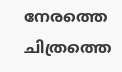നേരത്തെ ചിത്രത്തെ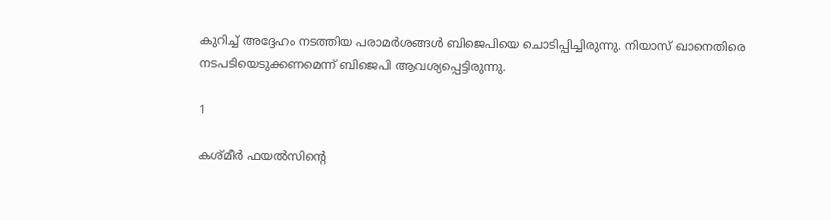കുറിച്ച് അദ്ദേഹം നടത്തിയ പരാമര്‍ശങ്ങള്‍ ബിജെപിയെ ചൊടിപ്പിച്ചിരുന്നു. നിയാസ് ഖാനെതിരെ നടപടിയെടുക്കണമെന്ന് ബിജെപി ആവശ്യപ്പെട്ടിരുന്നു.

1

കശ്മീര്‍ ഫയല്‍സിന്റെ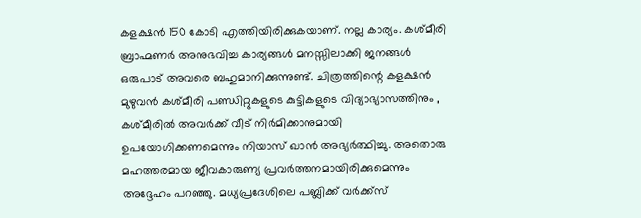കളക്ഷന്‍ 150 കോടി എത്തിയിരിക്കുകയാണ്. നല്ല കാര്യം. കശ്മീരി ബ്രാഹ്മണര്‍ അനുഭവിച്ച കാര്യങ്ങള്‍ മനസ്സിലാക്കി ജനങ്ങള്‍ ഒരുപാട് അവരെ ബഹുമാനിക്കുന്നുണ്ട്. ചിത്രത്തിന്റെ കളക്ഷന്‍ മുഴുവന്‍ കശ്മീരി പണ്ഡിറ്റുകളുടെ കുട്ടികളുടെ വിദ്യാഭ്യാസത്തിനും , കശ്മീരില്‍ അവര്‍ക്ക് വീട് നിര്‍മിക്കാനുമായി ഉപയോഗിക്കണമെന്നും നിയാസ് ഖാന്‍ അഭ്യര്‍ത്ഥിച്ചു. അതൊരു മഹത്തരമായ ജീവകാരുണ്യ പ്രവര്‍ത്തനമായിരിക്കുമെന്നും അദ്ദേഹം പറഞ്ഞു. മധ്യപ്രദേശിലെ പബ്ലിക്ക് വര്‍ക്ക്‌സ്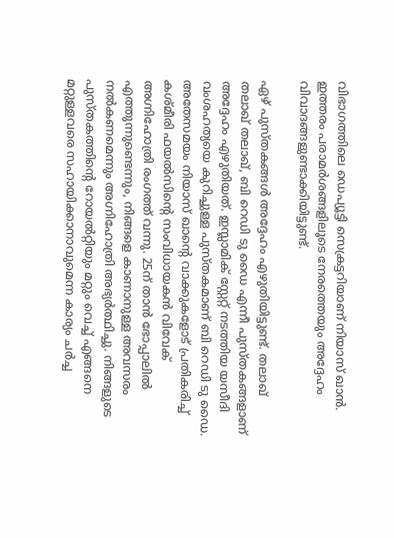വിഭാഗത്തിലെ ഡെപ്യൂട്ടി സെക്രട്ടറിയാണ് നിയാസ് ഖാന്‍. ഇത്തരം പരാമര്‍ശങ്ങളിലൂടെ നേരത്തെയും അദ്ദേഹം വിവാദങ്ങളുണ്ടാക്കിയിട്ടുണ്ട്.

ഏഴ് പുസ്തകങ്ങള്‍ അദ്ദേഹം എഴുതിയിട്ടുണ്ട്. തലാഖ് തലാഖ് തലാഖ്, ബി റെഡി ടു ഡൈ എന്നീ പുസ്തകങ്ങളാണ് അദ്ദേഹം എഴുതിയത്. ഇസ്ലാമിക് സ്റ്റേറ്റ് നടത്തിയ യസീദി വംശഹത്യയെ കുറിച്ചുള്ള പുസ്തകമാണ് ബി റെഡി ടു ഡൈ. അതേസമയം നിയാസ് ഖാന്റെ വാക്കുകളോട് പ്രതികരിച്ച് കശ്മീരി ഫയല്‍സിന്റെ സംവിധായകന്‍ വിവേക് അഗ്നിഹോത്രി രംഗത്ത് വന്നു. 25ന് താന്‍ ഭോപ്പാലില്‍ എത്തുന്നുണ്ടെന്നും, നിങ്ങളെ കാണാനുള്ള അവസരം നല്‍കണമെന്നും അഗ്നിഹോത്രി അഭ്യര്‍ത്ഥിച്ചു. നിങ്ങളുടെ പുസ്തകത്തിന്റെ റോയല്‍റ്റിയും മറ്റും വെച്ച് എങ്ങനെ മറ്റുള്ളവരെ സഹായിക്കാനാവുമെന്ന കാര്യം ചര്‍ച്ച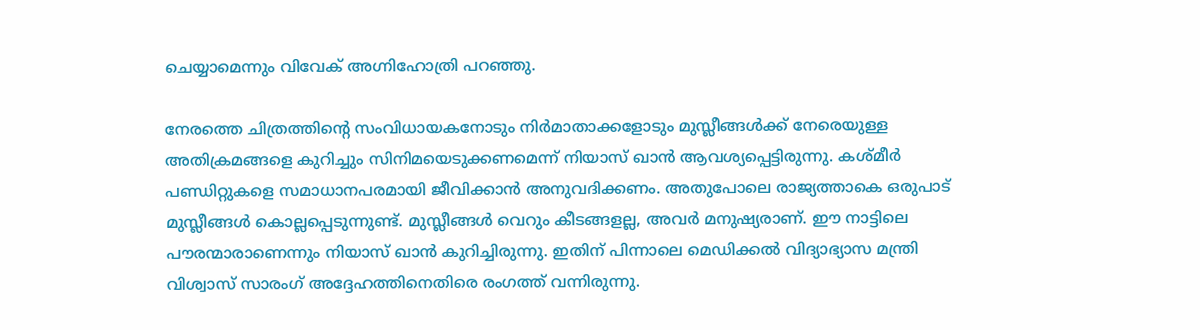ചെയ്യാമെന്നും വിവേക് അഗ്നിഹോത്രി പറഞ്ഞു.

നേരത്തെ ചിത്രത്തിന്റെ സംവിധായകനോടും നിര്‍മാതാക്കളോടും മുസ്ലീങ്ങള്‍ക്ക് നേരെയുള്ള അതിക്രമങ്ങളെ കുറിച്ചും സിനിമയെടുക്കണമെന്ന് നിയാസ് ഖാന്‍ ആവശ്യപ്പെട്ടിരുന്നു. കശ്മീര്‍ പണ്ഡിറ്റുകളെ സമാധാനപരമായി ജീവിക്കാന്‍ അനുവദിക്കണം. അതുപോലെ രാജ്യത്താകെ ഒരുപാട് മുസ്ലീങ്ങള്‍ കൊല്ലപ്പെടുന്നുണ്ട്. മുസ്ലീങ്ങള്‍ വെറും കീടങ്ങളല്ല, അവര്‍ മനുഷ്യരാണ്. ഈ നാട്ടിലെ പൗരന്മാരാണെന്നും നിയാസ് ഖാന്‍ കുറിച്ചിരുന്നു. ഇതിന് പിന്നാലെ മെഡിക്കല്‍ വിദ്യാഭ്യാസ മന്ത്രി വിശ്വാസ് സാരംഗ് അദ്ദേഹത്തിനെതിരെ രംഗത്ത് വന്നിരുന്നു.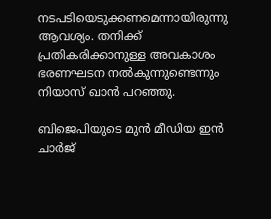നടപടിയെടുക്കണമെന്നായിരുന്നു ആവശ്യം. തനിക്ക് പ്രതികരിക്കാനുള്ള അവകാശം ഭരണഘടന നല്‍കുന്നുണ്ടെന്നും നിയാസ് ഖാന്‍ പറഞ്ഞു.

ബിജെപിയുടെ മുന്‍ മീഡിയ ഇന്‍ ചാര്‍ജ്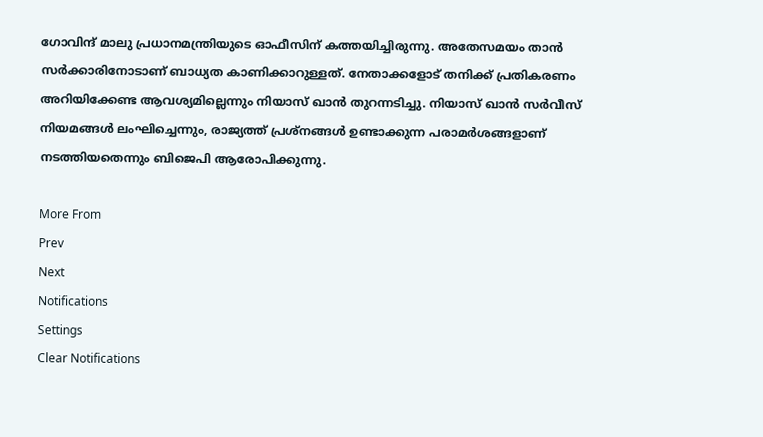ഗോവിന്ദ് മാലു പ്രധാനമന്ത്രിയുടെ ഓഫീസിന് കത്തയിച്ചിരുന്നു. അതേസമയം താന്‍ സര്‍ക്കാരിനോടാണ് ബാധ്യത കാണിക്കാറുള്ളത്. നേതാക്കളോട് തനിക്ക് പ്രതികരണം അറിയിക്കേണ്ട ആവശ്യമില്ലെന്നും നിയാസ് ഖാന്‍ തുറന്നടിച്ചു. നിയാസ് ഖാന്‍ സര്‍വീസ് നിയമങ്ങള്‍ ലംഘിച്ചെന്നും, രാജ്യത്ത് പ്രശ്‌നങ്ങള്‍ ഉണ്ടാക്കുന്ന പരാമര്‍ശങ്ങളാണ് നടത്തിയതെന്നും ബിജെപി ആരോപിക്കുന്നു.

More From
Prev
Next
Notifications
Settings
Clear Notifications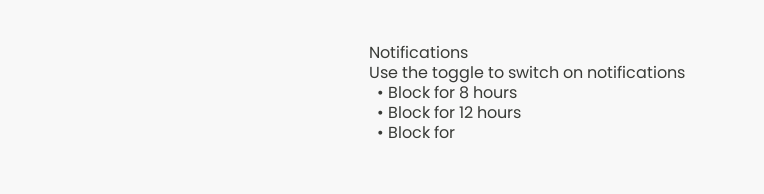Notifications
Use the toggle to switch on notifications
  • Block for 8 hours
  • Block for 12 hours
  • Block for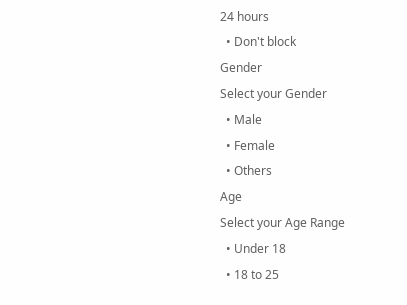24 hours
  • Don't block
Gender
Select your Gender
  • Male
  • Female
  • Others
Age
Select your Age Range
  • Under 18
  • 18 to 25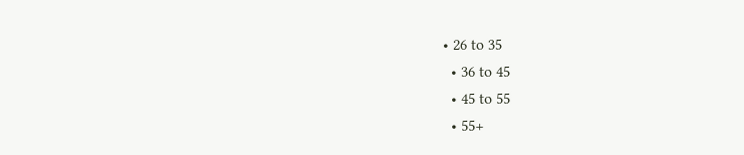• 26 to 35
  • 36 to 45
  • 45 to 55
  • 55+